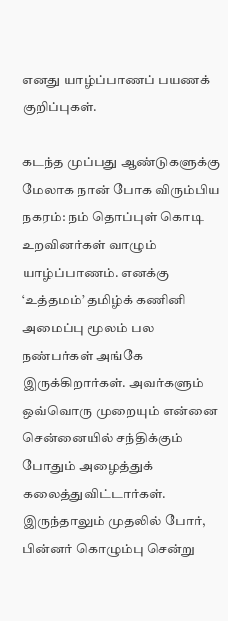எனது யாழ்ப்பாணப் பயணக் குறிப்புகள்.

கடந்த முப்பது ஆண்டுகளுக்கு மேலாக நான் போக விரும்பிய நகரம்: நம் தொப்புள் கொடி உறவினர்கள் வாழும் யாழ்ப்பாணம். எனக்கு ‘உத்தமம்’ தமிழ்க் கணினி அமைப்பு மூலம் பல நண்பர்கள் அங்கே இருக்கிறார்கள். அவர்களும் ஒவ்வொரு முறையும் என்னை சென்னையில் சந்திக்கும் போதும் அழைத்துக் கலைத்துவிட்டார்கள். இருந்தாலும் முதலில் போர், பின்னர் கொழும்பு சென்று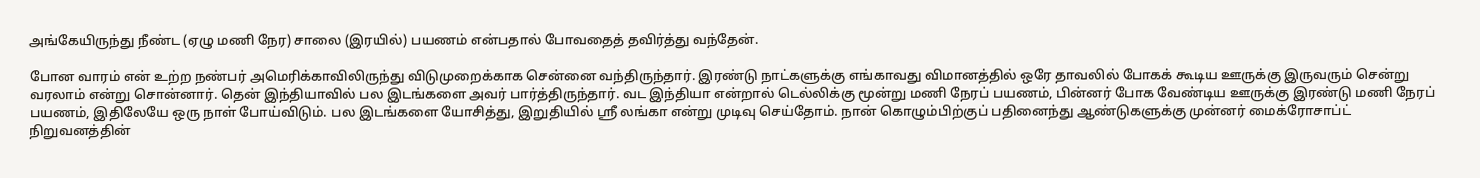அங்கேயிருந்து நீண்ட (ஏழு மணி நேர) சாலை (இரயில்) பயணம் என்பதால் போவதைத் தவிர்த்து வந்தேன்.

போன வாரம் என் உற்ற நண்பர் அமெரிக்காவிலிருந்து விடுமுறைக்காக சென்னை வந்திருந்தார். இரண்டு நாட்களுக்கு எங்காவது விமானத்தில் ஒரே தாவலில் போகக் கூடிய ஊருக்கு இருவரும் சென்று வரலாம் என்று சொன்னார். தென் இந்தியாவில் பல இடங்களை அவர் பார்த்திருந்தார். வட இந்தியா என்றால் டெல்லிக்கு மூன்று மணி நேரப் பயணம், பின்னர் போக வேண்டிய ஊருக்கு இரண்டு மணி நேரப் பயணம், இதிலேயே ஒரு நாள் போய்விடும். பல இடங்களை யோசித்து, இறுதியில் ஶ்ரீ லங்கா என்று முடிவு செய்தோம். நான் கொழும்பிற்குப் பதினைந்து ஆண்டுகளுக்கு முன்னர் மைக்ரோசாப்ட் நிறுவனத்தின்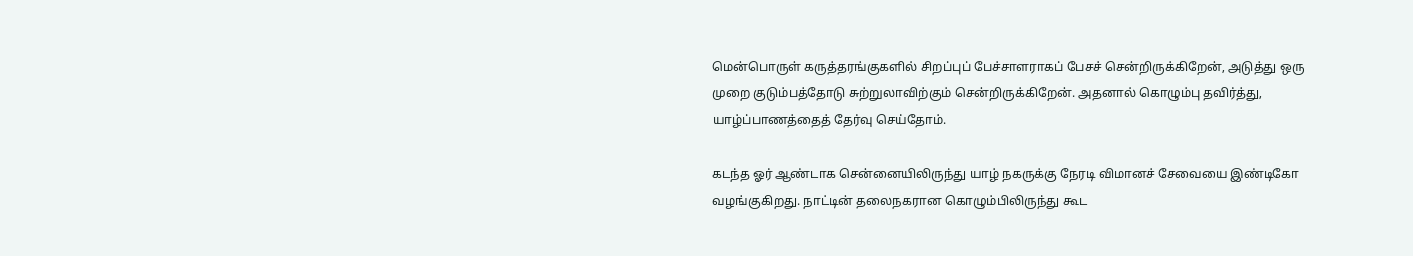மென்பொருள் கருத்தரங்குகளில் சிறப்புப் பேச்சாளராகப் பேசச் சென்றிருக்கிறேன், அடுத்து ஒரு முறை குடும்பத்தோடு சுற்றுலாவிற்கும் சென்றிருக்கிறேன். அதனால் கொழும்பு தவிர்த்து, யாழ்ப்பாணத்தைத் தேர்வு செய்தோம்.

கடந்த ஓர் ஆண்டாக சென்னையிலிருந்து யாழ் நகருக்கு நேரடி விமானச் சேவையை இண்டிகோ வழங்குகிறது. நாட்டின் தலைநகரான கொழும்பிலிருந்து கூட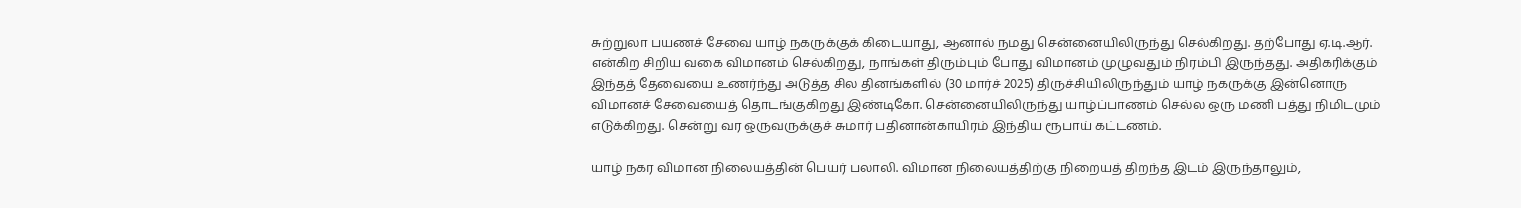சுற்றுலா பயணச் சேவை யாழ் நகருக்குக் கிடையாது, ஆனால் நமது சென்னையிலிருந்து செல்கிறது. தற்போது ஏ.டி.ஆர். என்கிற சிறிய வகை விமானம் செல்கிறது, நாங்கள் திரும்பும் போது விமானம் முழுவதும் நிரம்பி இருந்தது. அதிகரிக்கும் இந்தத் தேவையை உணர்ந்து அடுத்த சில தினங்களில் (30 மார்ச் 2025) திருச்சியிலிருந்தும் யாழ் நகருக்கு இன்னொரு விமானச் சேவையைத் தொடங்குகிறது இண்டிகோ. சென்னையிலிருந்து யாழ்ப்பாணம் செல்ல ஒரு மணி பத்து நிமிடமும் எடுக்கிறது. சென்று வர ஒருவருக்குச் சுமார் பதினான்காயிரம் இந்திய ரூபாய் கட்டணம்.

யாழ் நகர விமான நிலையத்தின் பெயர் பலாலி. விமான நிலையத்திற்கு நிறையத் திறந்த இடம் இருந்தாலும்,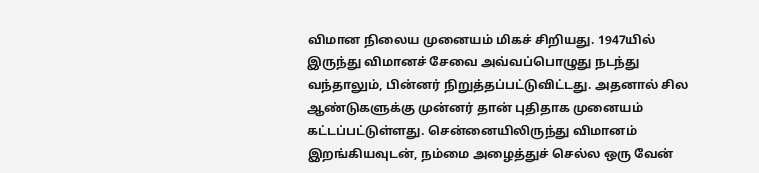விமான நிலைய முனையம் மிகச் சிறியது. 1947யில் இருந்து விமானச் சேவை அவ்வப்பொழுது நடந்து வந்தாலும், பின்னர் நிறுத்தப்பட்டுவிட்டது. அதனால் சில ஆண்டுகளுக்கு முன்னர் தான் புதிதாக முனையம் கட்டப்பட்டுள்ளது. சென்னையிலிருந்து விமானம் இறங்கியவுடன், நம்மை அழைத்துச் செல்ல ஒரு வேன்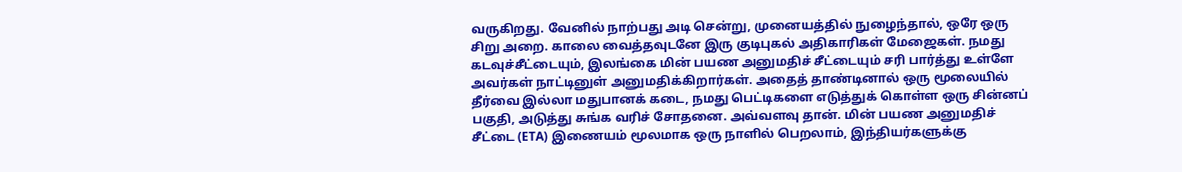வருகிறது. வேனில் நாற்பது அடி சென்று, முனையத்தில் நுழைந்தால், ஒரே ஒரு சிறு அறை. காலை வைத்தவுடனே இரு குடிபுகல் அதிகாரிகள் மேஜைகள். நமது கடவுச்சீட்டையும், இலங்கை மின் பயண அனுமதிச் சீட்டையும் சரி பார்த்து உள்ளே அவர்கள் நாட்டினுள் அனுமதிக்கிறார்கள். அதைத் தாண்டினால் ஒரு மூலையில் தீர்வை இல்லா மதுபானக் கடை, நமது பெட்டிகளை எடுத்துக் கொள்ள ஒரு சின்னப் பகுதி, அடுத்து சுங்க வரிச் சோதனை. அவ்வளவு தான். மின் பயண அனுமதிச் சீட்டை (ETA) இணையம் மூலமாக ஒரு நாளில் பெறலாம், இந்தியர்களுக்கு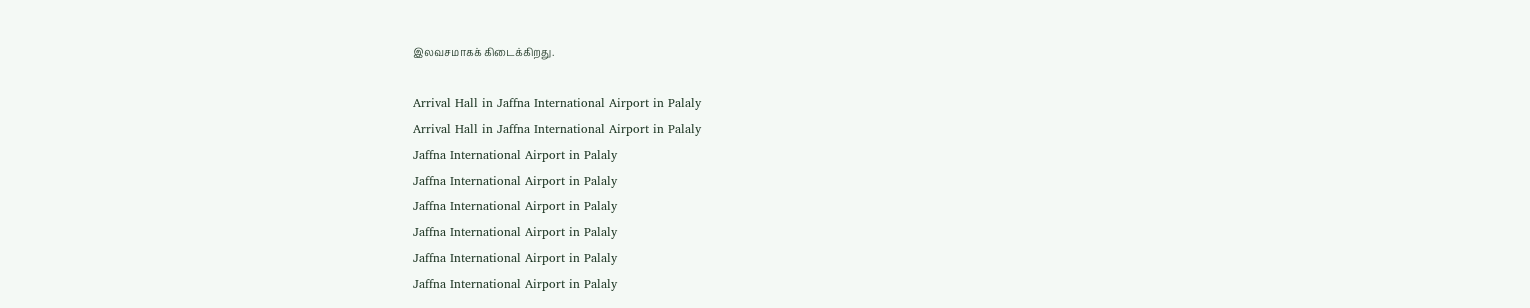இலவசமாகக் கிடைக்கிறது.

Arrival Hall in Jaffna International Airport in Palaly
Arrival Hall in Jaffna International Airport in Palaly
Jaffna International Airport in Palaly
Jaffna International Airport in Palaly
Jaffna International Airport in Palaly
Jaffna International Airport in Palaly
Jaffna International Airport in Palaly
Jaffna International Airport in Palaly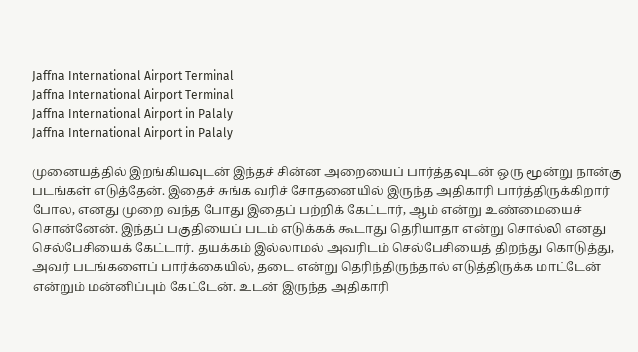Jaffna International Airport Terminal
Jaffna International Airport Terminal
Jaffna International Airport in Palaly
Jaffna International Airport in Palaly

முனையத்தில் இறங்கியவுடன் இந்தச் சின்ன அறையைப் பார்த்தவுடன் ஒரு மூன்று நான்கு படங்கள் எடுத்தேன். இதைச் சுங்க வரிச் சோதனையில் இருந்த அதிகாரி பார்த்திருக்கிறார் போல, எனது முறை வந்த போது இதைப் பற்றிக் கேட்டார், ஆம் என்று உண்மையைச் சொன்னேன். இந்தப் பகுதியைப் படம் எடுக்கக் கூடாது தெரியாதா என்று சொல்லி எனது செல்பேசியைக் கேட்டார். தயக்கம் இல்லாமல் அவரிடம் செல்பேசியைத் திறந்து கொடுத்து, அவர் படங்களைப் பார்க்கையில், தடை என்று தெரிந்திருந்தால் எடுத்திருக்க மாட்டேன் என்றும் மன்னிப்பும் கேட்டேன். உடன் இருந்த அதிகாரி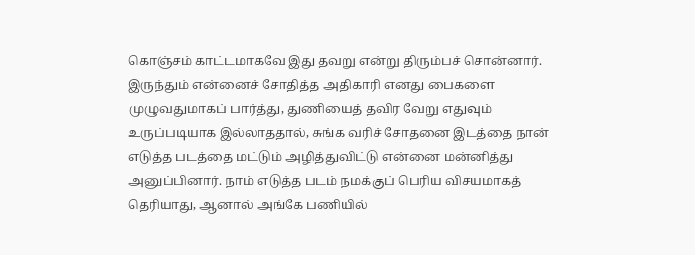கொஞ்சம் காட்டமாகவே இது தவறு என்று திரும்பச் சொன்னார். இருந்தும் என்னைச் சோதித்த அதிகாரி எனது பைகளை முழுவதுமாகப் பார்த்து, துணியைத் தவிர வேறு எதுவும் உருப்படியாக இல்லாததால், சுங்க வரிச் சோதனை இடத்தை நான் எடுத்த படத்தை மட்டும் அழித்துவிட்டு என்னை மன்னித்து அனுப்பினார். நாம் எடுத்த படம் நமக்குப் பெரிய விசயமாகத் தெரியாது, ஆனால் அங்கே பணியில்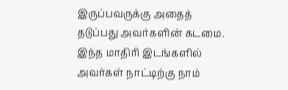இருப்பவருக்கு அதைத் தடுப்பது அவர்களின் கடமை. இந்த மாதிரி இடங்களில் அவர்கள் நாட்டிற்கு நாம்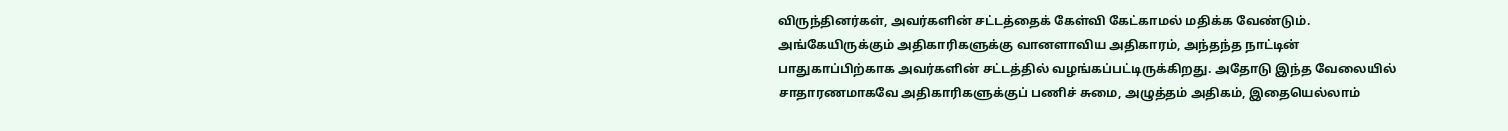விருந்தினர்கள், அவர்களின் சட்டத்தைக் கேள்வி கேட்காமல் மதிக்க வேண்டும். அங்கேயிருக்கும் அதிகாரிகளுக்கு வானளாவிய அதிகாரம், அந்தந்த நாட்டின் பாதுகாப்பிற்காக அவர்களின் சட்டத்தில் வழங்கப்பட்டிருக்கிறது. அதோடு இந்த வேலையில் சாதாரணமாகவே அதிகாரிகளுக்குப் பணிச் சுமை, அழுத்தம் அதிகம், இதையெல்லாம்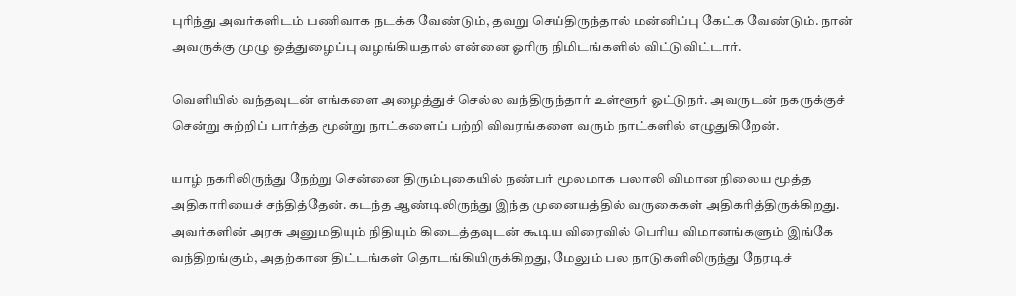புரிந்து அவர்களிடம் பணிவாக நடக்க வேண்டும், தவறு செய்திருந்தால் மன்னிப்பு கேட்க வேண்டும். நான் அவருக்கு முழு ஒத்துழைப்பு வழங்கியதால் என்னை ஓரிரு நிமிடங்களில் விட்டுவிட்டார்.

வெளியில் வந்தவுடன் எங்களை அழைத்துச் செல்ல வந்திருந்தார் உள்ளூர் ஓட்டுநர். அவருடன் நகருக்குச் சென்று சுற்றிப் பார்த்த மூன்று நாட்களைப் பற்றி விவரங்களை வரும் நாட்களில் எழுதுகிறேன்.

யாழ் நகரிலிருந்து நேற்று சென்னை திரும்புகையில் நண்பர் மூலமாக பலாலி விமான நிலைய மூத்த அதிகாரியைச் சந்தித்தேன். கடந்த ஆண்டிலிருந்து இந்த முனையத்தில் வருகைகள் அதிகரித்திருக்கிறது. அவர்களின் அரசு அனுமதியும் நிதியும் கிடைத்தவுடன் கூடிய விரைவில் பெரிய விமானங்களும் இங்கே வந்திறங்கும், அதற்கான திட்டங்கள் தொடங்கியிருக்கிறது, மேலும் பல நாடுகளிலிருந்து நேரடிச்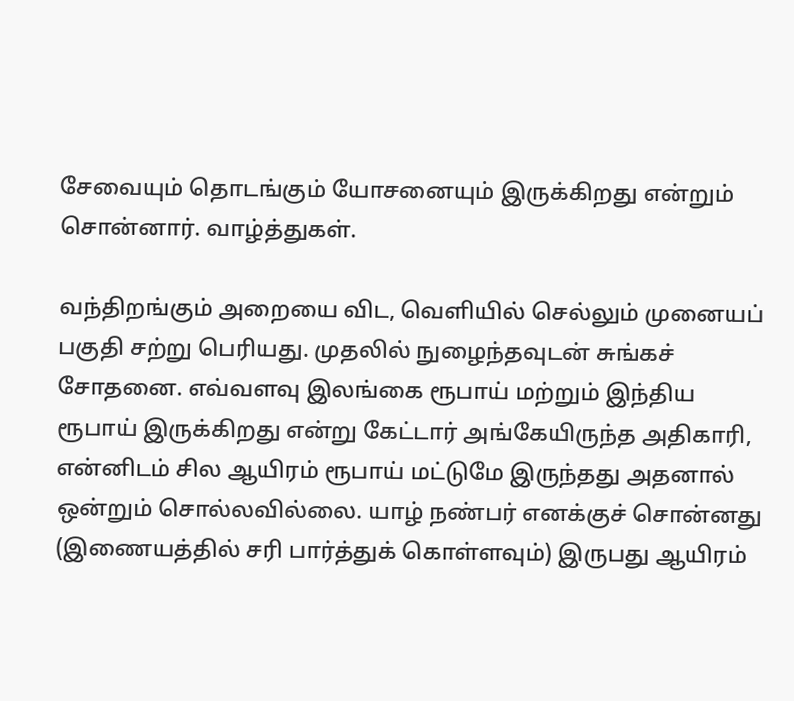சேவையும் தொடங்கும் யோசனையும் இருக்கிறது என்றும் சொன்னார். வாழ்த்துகள்.

வந்திறங்கும் அறையை விட, வெளியில் செல்லும் முனையப் பகுதி சற்று பெரியது. முதலில் நுழைந்தவுடன் சுங்கச் சோதனை. எவ்வளவு இலங்கை ரூபாய் மற்றும் இந்திய ரூபாய் இருக்கிறது என்று கேட்டார் அங்கேயிருந்த அதிகாரி, என்னிடம் சில ஆயிரம் ரூபாய் மட்டுமே இருந்தது அதனால் ஒன்றும் சொல்லவில்லை. யாழ் நண்பர் எனக்குச் சொன்னது (இணையத்தில் சரி பார்த்துக் கொள்ளவும்) இருபது ஆயிரம்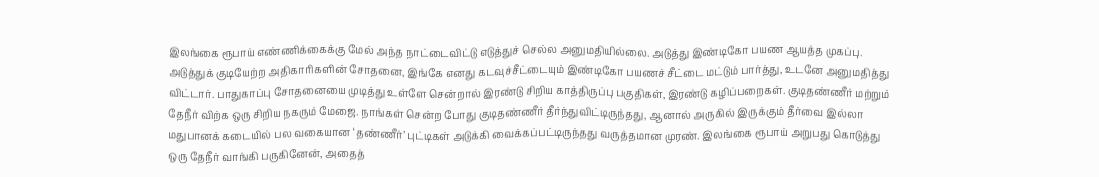இலங்கை ரூபாய் எண்ணிக்கைக்கு மேல் அந்த நாட்டைவிட்டு எடுத்துச் செல்ல அனுமதியில்லை. அடுத்து இண்டிகோ பயண ஆயத்த முகப்பு. அடுத்துக் குடியேற்ற அதிகாரிகளின் சோதனை, இங்கே எனது கடவுச்சீட்டையும் இண்டிகோ பயணச் சீட்டை மட்டும் பார்த்து, உடனே அனுமதித்து விட்டார். பாதுகாப்பு சோதனையை முடித்து உள்ளே சென்றால் இரண்டு சிறிய காத்திருப்பு பகுதிகள், இரண்டு கழிப்பறைகள். குடிதண்ணீர் மற்றும் தேநீர் விற்க ஒரு சிறிய நகரும் மேஜை. நாங்கள் சென்ற போது குடிதண்ணீர் தீர்ந்துவிட்டிருந்தது, ஆனால் அருகில் இருக்கும் தீர்வை இல்லா மதுபானக் கடையில் பல வகையான ‘தண்ணீர்’ புட்டிகள் அடுக்கி வைக்கப்பட்டிருந்தது வருத்தமான முரண். இலங்கை ரூபாய் அறுபது கொடுத்து ஒரு தேநீர் வாங்கி பருகினேன், அதைத்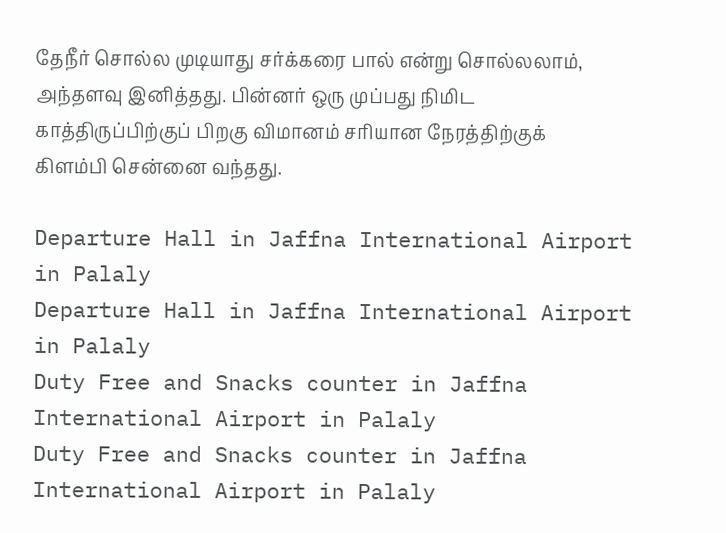தேநீர் சொல்ல முடியாது சர்க்கரை பால் என்று சொல்லலாம், அந்தளவு இனித்தது. பின்னர் ஒரு முப்பது நிமிட காத்திருப்பிற்குப் பிறகு விமானம் சரியான நேரத்திற்குக் கிளம்பி சென்னை வந்தது.

Departure Hall in Jaffna International Airport in Palaly
Departure Hall in Jaffna International Airport in Palaly
Duty Free and Snacks counter in Jaffna International Airport in Palaly
Duty Free and Snacks counter in Jaffna International Airport in Palaly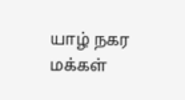யாழ் நகர மக்கள்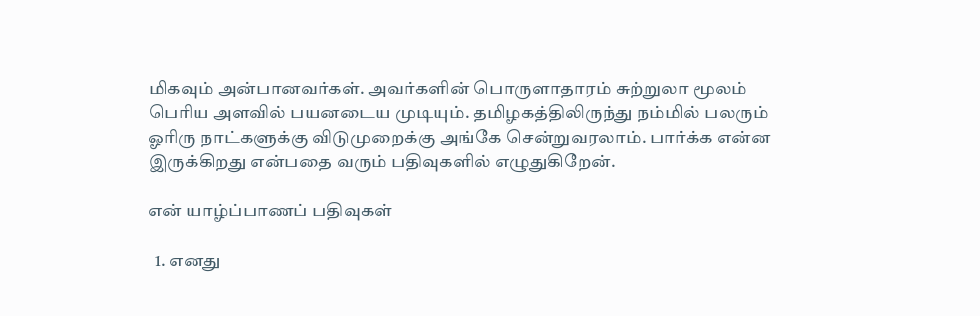மிகவும் அன்பானவர்கள். அவர்களின் பொருளாதாரம் சுற்றுலா மூலம் பெரிய அளவில் பயனடைய முடியும். தமிழகத்திலிருந்து நம்மில் பலரும் ஓரிரு நாட்களுக்கு விடுமுறைக்கு அங்கே சென்றுவரலாம். பார்க்க என்ன இருக்கிறது என்பதை வரும் பதிவுகளில் எழுதுகிறேன்.

என் யாழ்ப்பாணப் பதிவுகள்

  1. எனது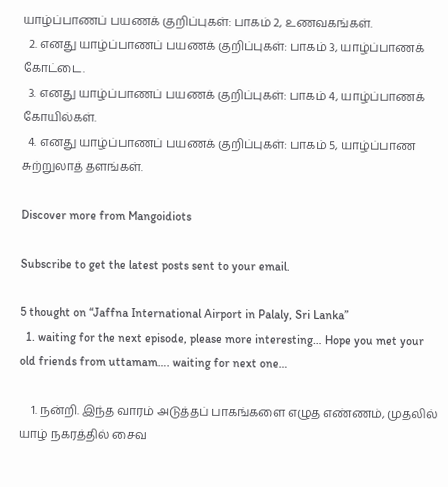யாழ்ப்பாணப் பயணக் குறிப்புகள்: பாகம் 2, உணவகங்கள்.
  2. எனது யாழ்ப்பாணப் பயணக் குறிப்புகள்: பாகம் 3, யாழ்ப்பாணக் கோட்டை.
  3. எனது யாழ்ப்பாணப் பயணக் குறிப்புகள்: பாகம் 4, யாழ்ப்பாணக் கோயில்கள்.
  4. எனது யாழ்ப்பாணப் பயணக் குறிப்புகள்: பாகம் 5, யாழ்ப்பாண சுற்றுலாத் தளங்கள்.

Discover more from Mangoidiots

Subscribe to get the latest posts sent to your email.

5 thought on “Jaffna International Airport in Palaly, Sri Lanka”
  1. waiting for the next episode, please more interesting… Hope you met your old friends from uttamam…. waiting for next one…

    1. நன்றி. இந்த வாரம் அடுத்தப் பாகங்களை எழுத எண்ணம், முதலில் யாழ் நகரத்தில் சைவ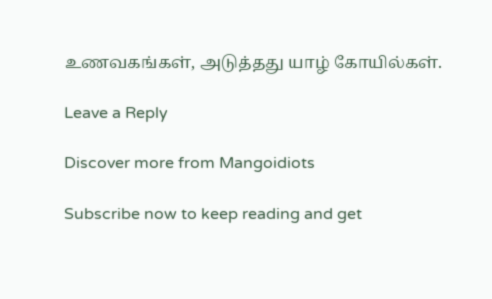உணவகங்கள், அடுத்தது யாழ் கோயில்கள்.

Leave a Reply

Discover more from Mangoidiots

Subscribe now to keep reading and get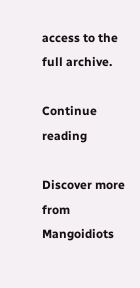access to the full archive.

Continue reading

Discover more from Mangoidiots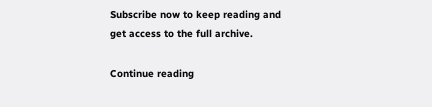Subscribe now to keep reading and get access to the full archive.

Continue reading